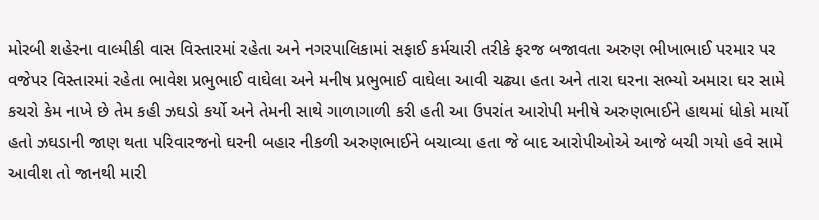મોરબી શહેરના વાલ્મીકી વાસ વિસ્તારમાં રહેતા અને નગરપાલિકામાં સફાઈ કર્મચારી તરીકે ફરજ બજાવતા અરુણ ભીખાભાઈ પરમાર પર વજેપર વિસ્તારમાં રહેતા ભાવેશ પ્રભુભાઈ વાઘેલા અને મનીષ પ્રભુભાઈ વાઘેલા આવી ચઢ્યા હતા અને તારા ઘરના સભ્યો અમારા ઘર સામે કચરો કેમ નાખે છે તેમ કહી ઝઘડો કર્યો અને તેમની સાથે ગાળાગાળી કરી હતી આ ઉપરાંત આરોપી મનીષે અરુણભાઈને હાથમાં ધોકો માર્યો હતો ઝઘડાની જાણ થતા પરિવારજનો ઘરની બહાર નીકળી અરુણભાઈને બચાવ્યા હતા જે બાદ આરોપીઓએ આજે બચી ગયો હવે સામે આવીશ તો જાનથી મારી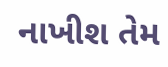નાખીશ તેમ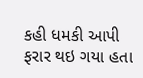કહી ધમકી આપી ફરાર થઇ ગયા હતા